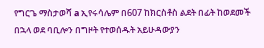የግርጌ ማስታወሻ a ኢየሩሳሌም በ607 ከክርስቶስ ልደት በፊት ከወደመች በኋላ ወደ ባቢሎን በግዞት የተወሰዱት አይሁዳውያን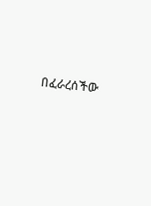በፈራረሰችው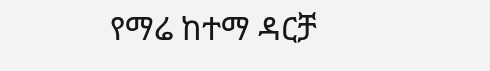የማሬ ከተማ ዳርቻ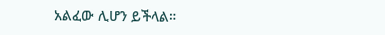አልፈው ሊሆን ይችላል።